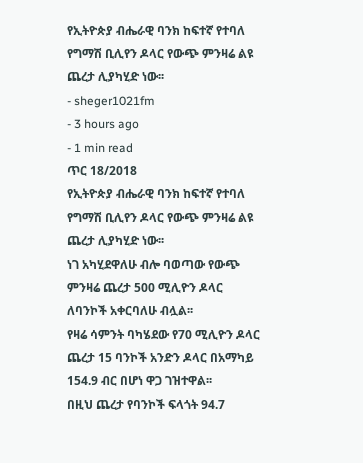የኢትዮጵያ ብሔራዊ ባንክ ከፍተኛ የተባለ የግማሽ ቢሊየን ዶላር የውጭ ምንዛሬ ልዩ ጨረታ ሊያካሂድ ነው፡፡
- sheger1021fm
- 3 hours ago
- 1 min read
ጥር 18/2018
የኢትዮጵያ ብሔራዊ ባንክ ከፍተኛ የተባለ የግማሽ ቢሊየን ዶላር የውጭ ምንዛሬ ልዩ ጨረታ ሊያካሂድ ነው፡፡
ነገ አካሂደዋለሁ ብሎ ባወጣው የውጭ ምንዛሬ ጨረታ 500 ሚሊዮን ዶላር ለባንኮች አቀርባለሁ ብሏል፡፡
የዛሬ ሳምንት ባካሄደው የ70 ሚሊዮን ዶላር ጨረታ 15 ባንኮች አንድን ዶላር በአማካይ 154.9 ብር በሆነ ዋጋ ገዝተዋል፡፡
በዚህ ጨረታ የባንኮች ፍላጎት 94.7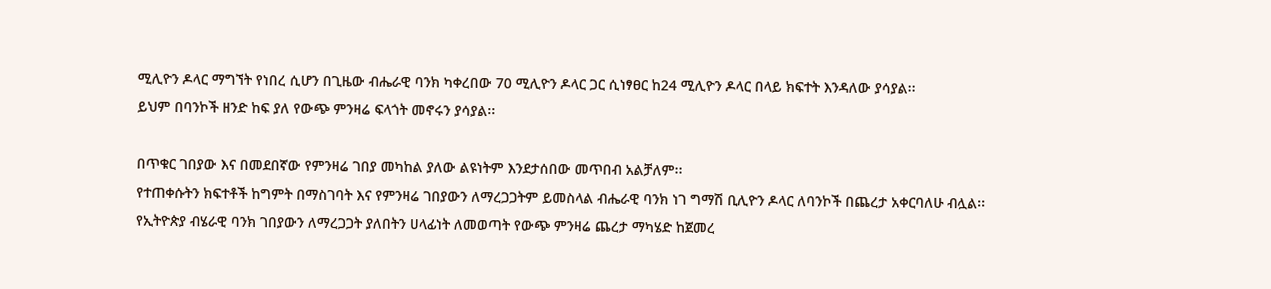ሚሊዮን ዶላር ማግኘት የነበረ ሲሆን በጊዜው ብሔራዊ ባንክ ካቀረበው 70 ሚሊዮን ዶላር ጋር ሲነፃፀር ከ24 ሚሊዮን ዶላር በላይ ክፍተት እንዳለው ያሳያል፡፡
ይህም በባንኮች ዘንድ ከፍ ያለ የውጭ ምንዛሬ ፍላጎት መኖሩን ያሳያል፡፡

በጥቁር ገበያው እና በመደበኛው የምንዛሬ ገበያ መካከል ያለው ልዩነትም እንደታሰበው መጥበብ አልቻለም፡፡
የተጠቀሱትን ክፍተቶች ከግምት በማስገባት እና የምንዛሬ ገበያውን ለማረጋጋትም ይመስላል ብሔራዊ ባንክ ነገ ግማሽ ቢሊዮን ዶላር ለባንኮች በጨረታ አቀርባለሁ ብሏል፡፡
የኢትዮጵያ ብሄራዊ ባንክ ገበያውን ለማረጋጋት ያለበትን ሀላፊነት ለመወጣት የውጭ ምንዛሬ ጨረታ ማካሄድ ከጀመረ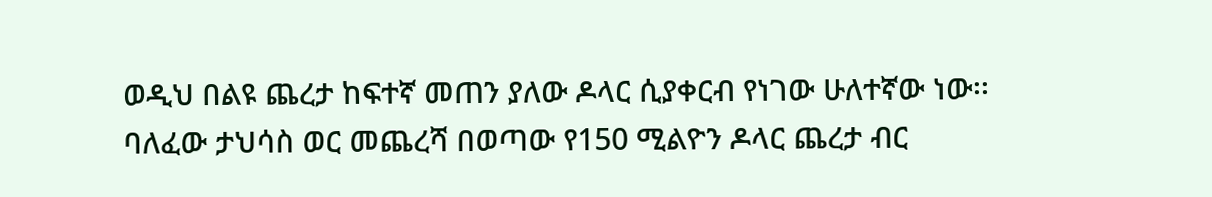ወዲህ በልዩ ጨረታ ከፍተኛ መጠን ያለው ዶላር ሲያቀርብ የነገው ሁለተኛው ነው፡፡
ባለፈው ታህሳስ ወር መጨረሻ በወጣው የ150 ሚልዮን ዶላር ጨረታ ብር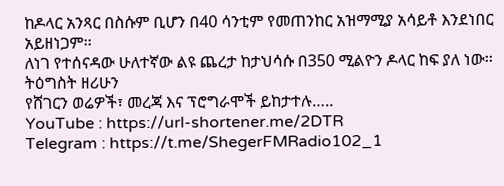ከዶላር አንጻር በስሱም ቢሆን በ40 ሳንቲም የመጠንከር አዝማሚያ አሳይቶ እንደነበር አይዘነጋም፡፡
ለነገ የተሰናዳው ሁለተኛው ልዩ ጨረታ ከታህሳሱ በ350 ሚልዮን ዶላር ከፍ ያለ ነው፡፡
ትዕግስት ዘሪሁን
የሸገርን ወሬዎች፣ መረጃ እና ፕሮግራሞች ይከታተሉ…..
YouTube : https://url-shortener.me/2DTR
Telegram : https://t.me/ShegerFMRadio102_1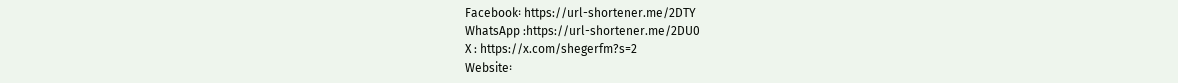Facebook፡ https://url-shortener.me/2DTY
WhatsApp :https://url-shortener.me/2DU0
X : https://x.com/shegerfm?s=2
Website፡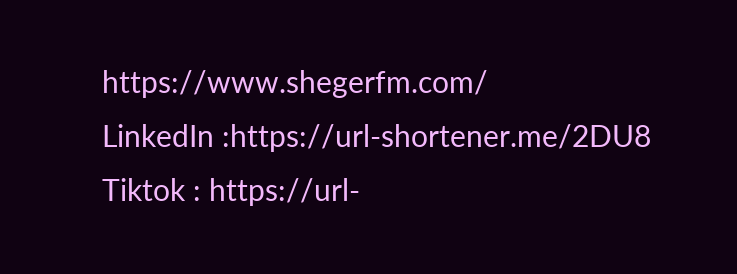https://www.shegerfm.com/
LinkedIn :https://url-shortener.me/2DU8
Tiktok : https://url-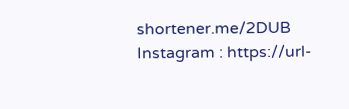shortener.me/2DUB
Instagram : https://url-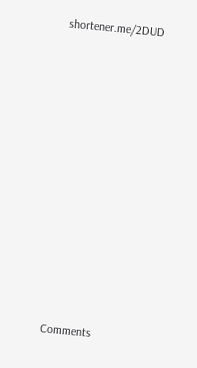shortener.me/2DUD












Comments